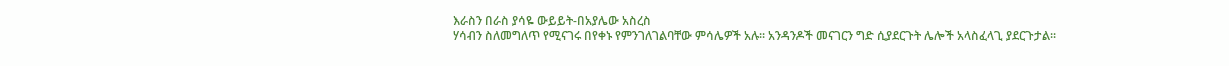እራስን በራስ ያሳዬ ውይይት-በአያሌው አስረስ
ሃሳብን ስለመግለጥ የሚናገሩ በየቀኑ የምንገለገልባቸው ምሳሌዎች አሉ፡፡ አንዳንዶች መናገርን ግድ ሲያደርጉት ሌሎች አላስፈላጊ ያደርጉታል፡፡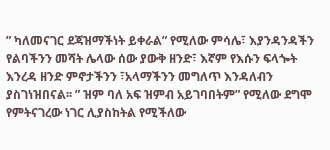” ካለመናገር ደጃዝማችነት ይቀራል” የሚለው ምሳሌ፣ እያንዳንዳችን የልባችንን መሻት ሌላው ሰው ያውቅ ዘንድ፣ እኛም የእሱን ፍላጐት እንረዳ ዘንድ ምኖታችንን ፣አላማችንን መግለጥ እንዳለብን ያስገነዝበናል፡፡ ” ዝም ባለ አፍ ዝምብ አይገባበትም” የሚለው ደግሞ የምትናገረው ነገር ሊያስከትል የሚችለው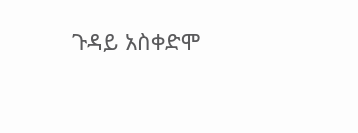ጉዳይ አስቀድሞ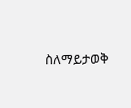ስለማይታወቅ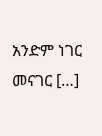አንድም ነገር መናገር […]